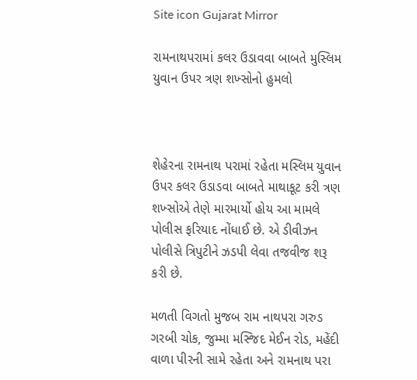Site icon Gujarat Mirror

રામનાથપરામાં કલર ઉડાવવા બાબતે મુસ્લિમ યુવાન ઉપર ત્રણ શખ્સોનો હુમલો



શેહેરના રામનાથ પરામાં રહેતા મસ્લિમ યુવાન ઉપર કલર ઉડાડવા બાબતે માથાકૂટ કરી ત્રણ શખ્સોએ તેણે મારમાર્યો હોય આ મામલે પોલીસ ફરિયાદ નોંધાઈ છે. એ ડીવીઝન પોલીસે ત્રિપુટીને ઝડપી લેવા તજવીજ શરૂ કરી છે.

મળતી વિગતો મુજબ રામ નાથપરા ગરુડ ગરબી ચોક, જુમ્મા મસ્જિદ મેઈન રોડ, મહેંદી વાળા પીરની સામે રહેતા અને રામનાથ પરા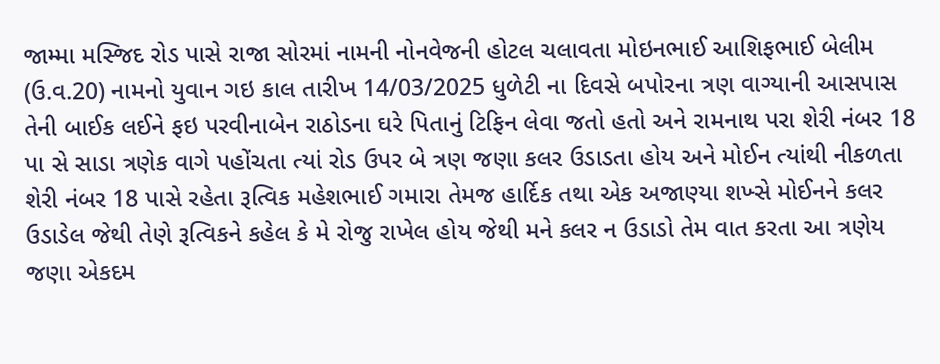જામ્મા મસ્જિદ રોડ પાસે રાજા સોરમાં નામની નોનવેજની હોટલ ચલાવતા મોઇનભાઈ આશિફભાઈ બેલીમ (ઉ.વ.20) નામનો યુવાન ગઇ કાલ તારીખ 14/03/2025 ધુળેટી ના દિવસે બપોરના ત્રણ વાગ્યાની આસપાસ તેની બાઈક લઈને ફઇ પરવીનાબેન રાઠોડના ઘરે પિતાનું ટિફિન લેવા જતો હતો અને રામનાથ પરા શેરી નંબર 18 પા સે સાડા ત્રણેક વાગે પહોંચતા ત્યાં રોડ ઉપર બે ત્રણ જણા કલર ઉડાડતા હોય અને મોઈન ત્યાંથી નીકળતા શેરી નંબર 18 પાસે રહેતા રૂત્વિક મહેશભાઈ ગમારા તેમજ હાર્દિક તથા એક અજાણ્યા શખ્સે મોઈનને કલર ઉડાડેલ જેથી તેણે રૂત્વિકને કહેલ કે મે રોજુ રાખેલ હોય જેથી મને કલર ન ઉડાડો તેમ વાત કરતા આ ત્રણેય જણા એકદમ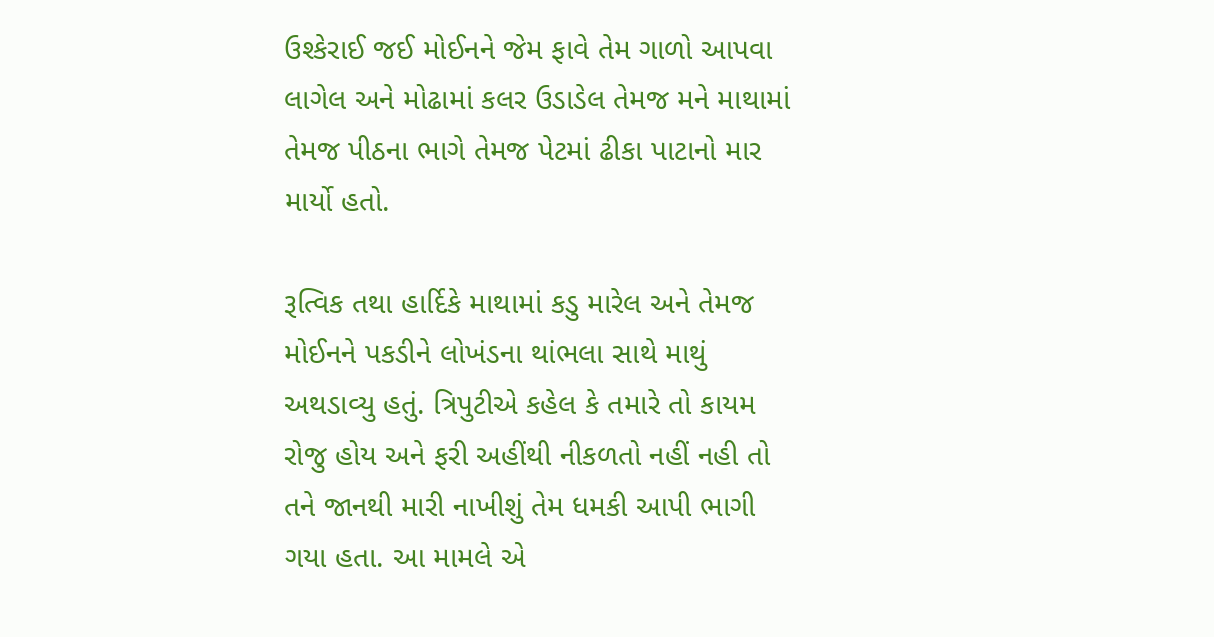ઉશ્કેરાઈ જઈ મોઈનને જેમ ફાવે તેમ ગાળો આપવા લાગેલ અને મોઢામાં કલર ઉડાડેલ તેમજ મને માથામાં તેમજ પીઠના ભાગે તેમજ પેટમાં ઢીકા પાટાનો માર માર્યો હતો.

રૂત્વિક તથા હાર્દિકે માથામાં કડુ મારેલ અને તેમજ મોઈનને પકડીને લોખંડના થાંભલા સાથે માથું અથડાવ્યુ હતું. ત્રિપુટીએ કહેલ કે તમારે તો કાયમ રોજુ હોય અને ફરી અહીંથી નીકળતો નહીં નહી તો તને જાનથી મારી નાખીશું તેમ ધમકી આપી ભાગી ગયા હતા. આ મામલે એ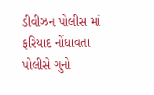ડીવીઝન પોલીસ માં ફરિયાદ નોંધાવતા પોલીસે ગુનો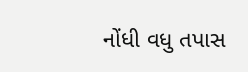નોંધી વધુ તપાસ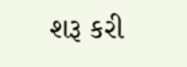શરૂ કરી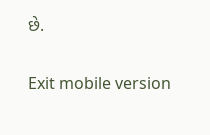છે.

Exit mobile version